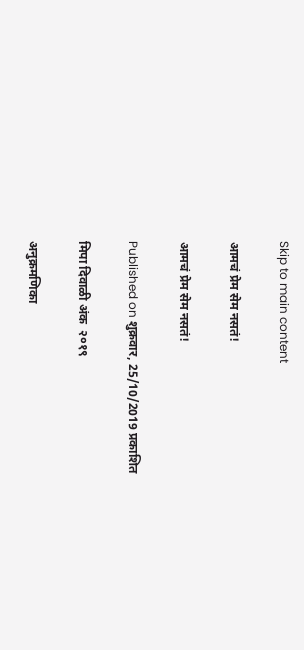Skip to main content

आमचं प्रेम सेम नसतं!

आमचं प्रेम सेम नसतं!

Published on शुक्रवार, 25/10/2019 प्रकाशित

मिपा दिवाळी अंक  २०१९

अनुक्रमणिका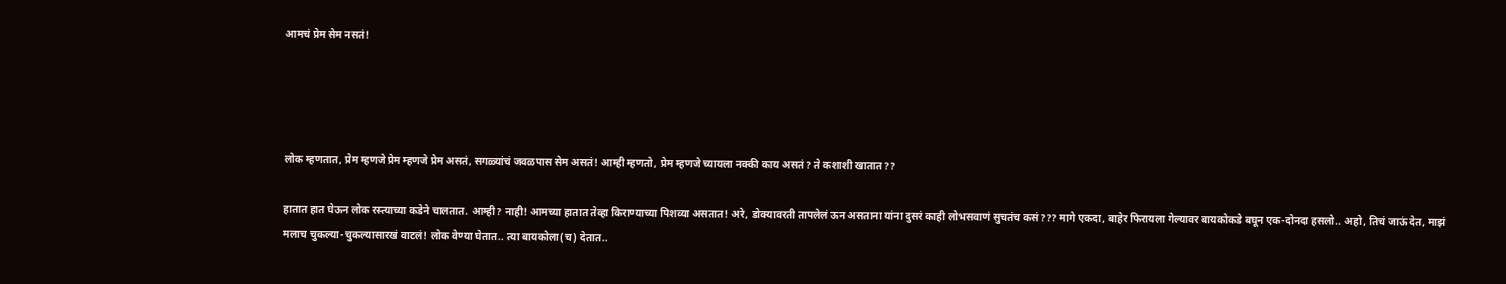आमचं प्रेम सेम नसतं!




लोक म्हणतात, प्रेम म्हणजे प्रेम म्हणजे प्रेम असतं, सगळ्यांचं जवळपास सेम असतं! आम्ही म्हणतो, प्रेम म्हणजे च्यायला नक्की काय असतं? ते कशाशी खातात??

हातात हात घेऊन लोक रस्त्याच्या कडेने चालतात. आम्ही? नाही! आमच्या हातात तेव्हा किराण्याच्या पिशव्या असतात! अरे, डोक्यावरती तापलेलं ऊन असताना यांना दुसरं काही लोभसवाणं सुचतंच कसं??? मागे एकदा, बाहेर फिरायला गेल्यावर बायकोकडे बघून एक-दोनदा हसलो.. अहो, तिचं जाऊं देत, माझं मलाच चुकल्या-चुकल्यासारखं वाटलं! लोक वेण्या घेतात.. त्या बायकोला(च) देतात..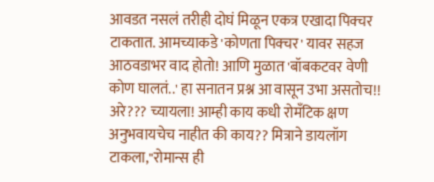आवडत नसलं तरीही दोघं मिळून एकत्र एखादा पिक्चर टाकतात. आमच्याकडे 'कोणता पिक्चर' यावर सहज आठवडाभर वाद होतो! आणि मुळात 'बॉबकटवर वेणी कोण घालतं..' हा सनातन प्रश्न आ वासून उभा असतोच!! अरे??? च्यायला! आम्ही काय कधी रोमँटिक क्षण अनुभवायचेच नाहीत की काय?? मित्राने डायलॉग टाकला,"रोमान्स ही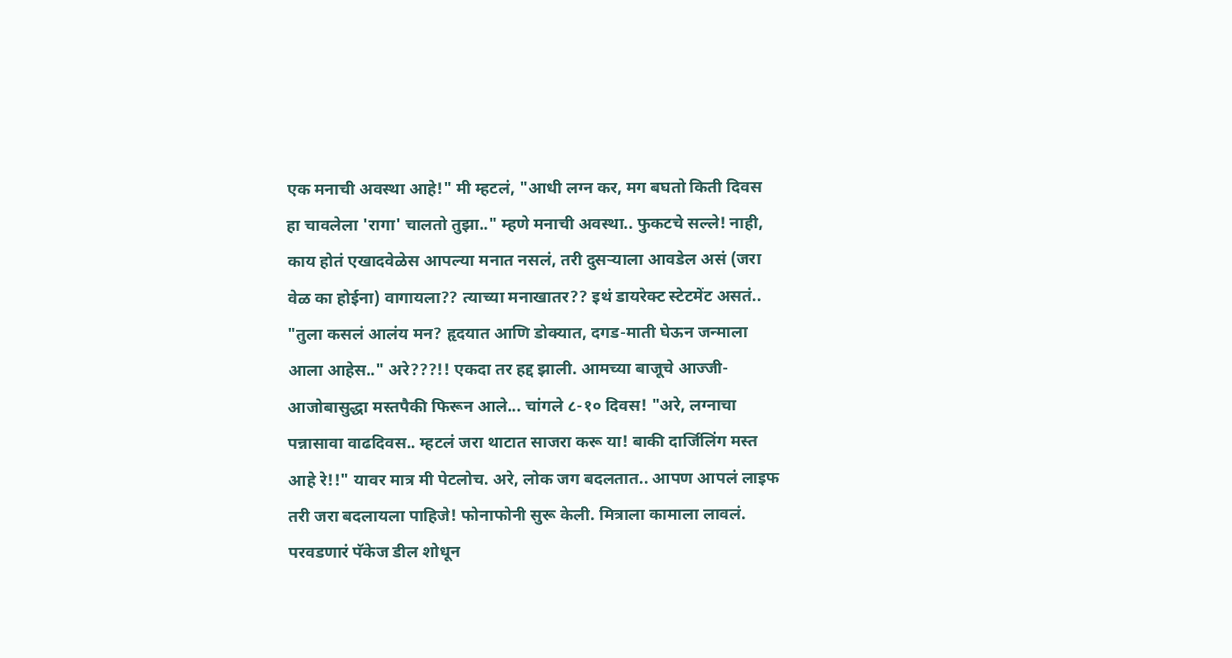एक मनाची अवस्था आहे!" मी म्हटलं, "आधी लग्न कर, मग बघतो किती दिवस हा चावलेला 'रागा' चालतो तुझा.." म्हणे मनाची अवस्था.. फुकटचे सल्ले! नाही, काय होतं एखादवेळेस आपल्या मनात नसलं, तरी दुसर्‍याला आवडेल असं (जरा वेळ का होईना) वागायला?? त्याच्या मनाखातर?? इथं डायरेक्ट स्टेटमेंट असतं.. "तुला कसलं आलंय मन? हृदयात आणि डोक्यात, दगड-माती घेऊन जन्माला आला आहेस.." अरे???!! एकदा तर हद्द झाली. आमच्या बाजूचे आज्जी-आजोबासुद्धा मस्तपैकी फिरून आले... चांगले ८-१० दिवस! "अरे, लग्नाचा पन्नासावा वाढदिवस.. म्हटलं जरा थाटात साजरा करू या! बाकी दार्जिलिंग मस्त आहे रे!!" यावर मात्र मी पेटलोच. अरे, लोक जग बदलतात.. आपण आपलं लाइफ तरी जरा बदलायला पाहिजे! फोनाफोनी सुरू केली. मित्राला कामाला लावलं. परवडणारं पॅकेज डील शोधून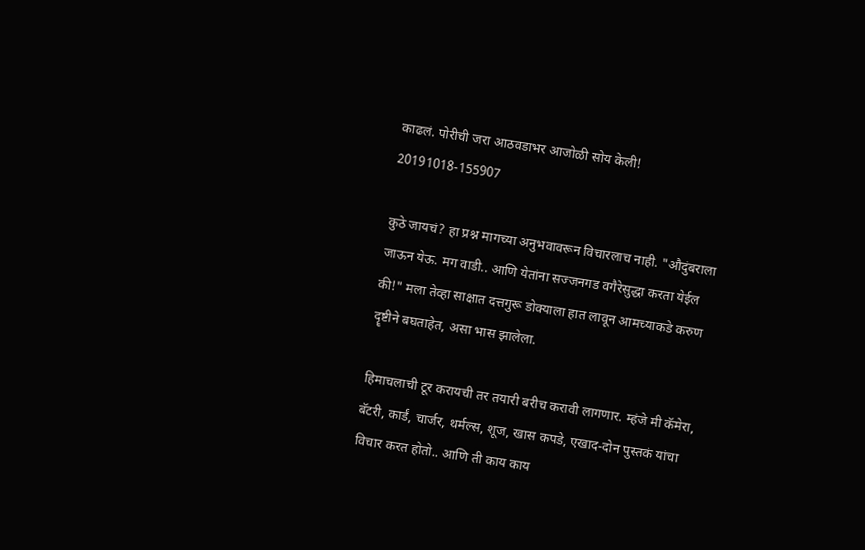काढलं. पोरीची जरा आठवडाभर आजोळी सोय केली!
20191018-155907

कुठे जायचं? हा प्रश्न मागच्या अनुभवावरून विचारलाच नाही. "औदुंबराला जाऊन येऊ. मग वाडी.. आणि येतांना सज्जनगड वगैरेसुद्धा करता येईल की!" मला तेव्हा साक्षात दत्तगुरू डोक्याला हात लावून आमच्याकडे करुण दॄष्टीने बघताहेत, असा भास झालेला.

हिमाचलाची टूर करायची तर तयारी बरीच करावी लागणार. म्हंजे मी कॅमेरा, बॅटरी, कार्डं, चार्जर, थर्मल्स, शूज, खास कपडे, एखाद-दोन पुस्तकं यांचा विचार करत होतो.. आणि ती काय काय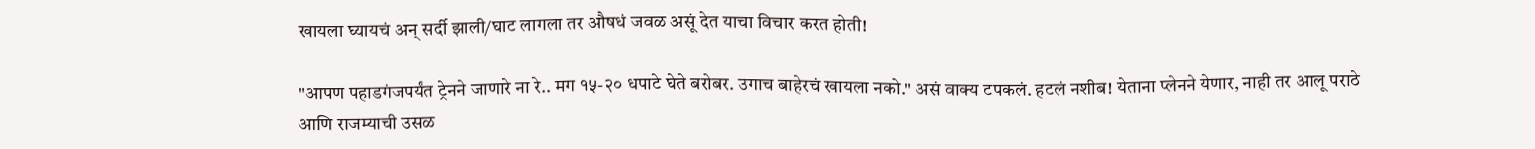खायला घ्यायचं अन् सर्दी झाली/घाट लागला तर औषधं जवळ असूं देत याचा विचार करत होती!

"आपण पहाडगंजपर्यंत ट्रेनने जाणारे ना रे.. मग १५-२० धपाटे घेते बरोबर. उगाच बाहेरचं खायला नको." असं वाक्य टपकलं. हटलं नशीब! येताना प्लेनने येणार, नाही तर आलू पराठे आणि राजम्याची उसळ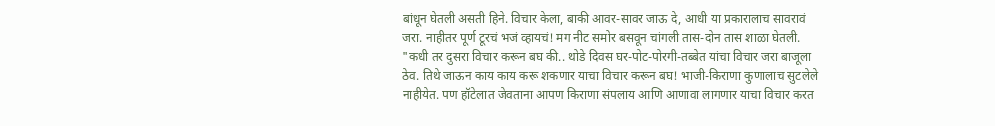बांधून घेतली असती हिने. विचार केला, बाकी आवर-सावर जाऊ दे, आधी या प्रकारालाच सावरावं जरा. नाहीतर पूर्ण टूरचं भजं व्हायचं! मग नीट समोर बसवून चांगली तास-दोन तास शाळा घेतली. "कधी तर दुसरा विचार करून बघ की.. थोडे दिवस घर-पोट-पोरगी-तब्बेत यांचा विचार जरा बाजूला ठेव. तिथे जाऊन काय काय करू शकणार याचा विचार करून बघ! भाजी-किराणा कुणालाच सुटलेले नाहीयेत. पण हॉटेलात जेवताना आपण किराणा संपलाय आणि आणावा लागणार याचा विचार करत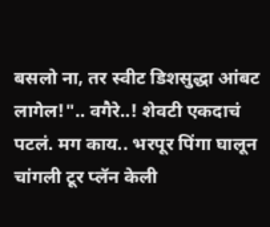बसलो ना, तर स्वीट डिशसुद्धा आंबट लागेल!".. वगैरे..! शेवटी एकदाचं पटलं. मग काय.. भरपूर पिंगा घालून चांगली टूर प्लॅन केली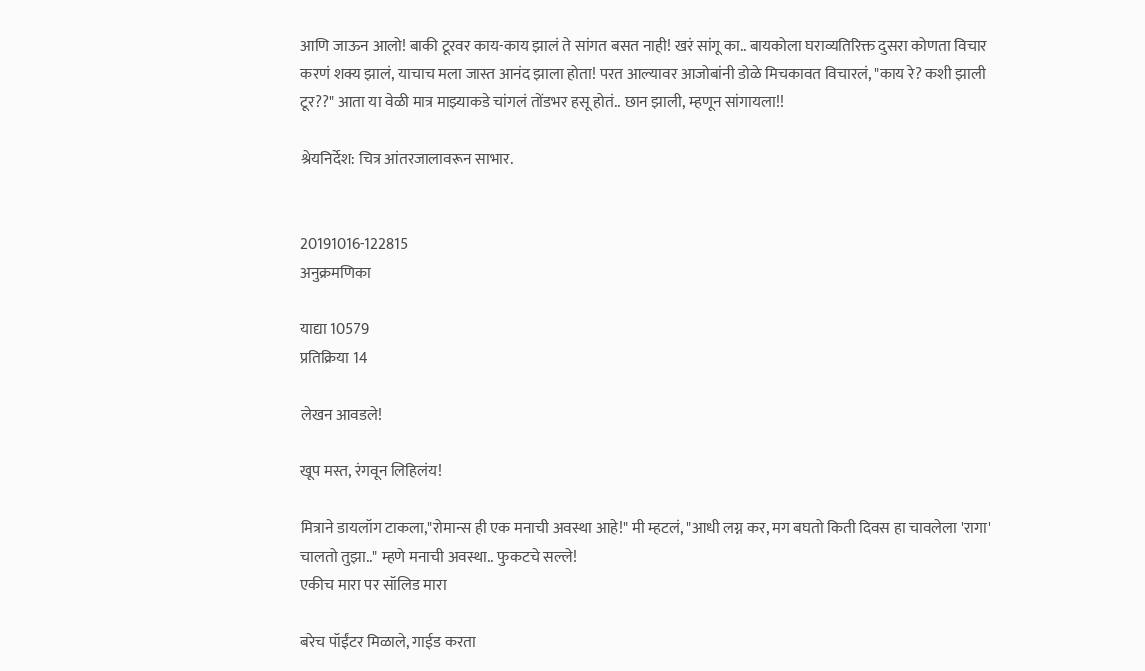आणि जाऊन आलो! बाकी टूरवर काय-काय झालं ते सांगत बसत नाही! खरं सांगू का.. बायकोला घराव्यतिरिक्त दुसरा कोणता विचार करणं शक्य झालं, याचाच मला जास्त आनंद झाला होता! परत आल्यावर आजोबांनी डोळे मिचकावत विचारलं, "काय रे? कशी झाली टूर??" आता या वेळी मात्र माझ्याकडे चांगलं तोंडभर हसू होतं.. छान झाली, म्हणून सांगायला!!

श्रेयनिर्देश: चित्र आंतरजालावरून साभार.


20191016-122815
अनुक्रमणिका

याद्या 10579
प्रतिक्रिया 14

लेखन आवडले!

खूप मस्त, रंगवून लिहिलंय!

मित्राने डायलॉग टाकला,"रोमान्स ही एक मनाची अवस्था आहे!" मी म्हटलं, "आधी लग्न कर, मग बघतो किती दिवस हा चावलेला 'रागा' चालतो तुझा.." म्हणे मनाची अवस्था.. फुकटचे सल्ले!
एकीच मारा पर सॉलिड मारा

बरेच पॉईंटर मिळाले, गाईड करता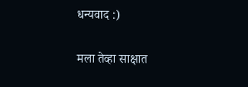धन्यवाद :)

मला तेव्हा साक्षात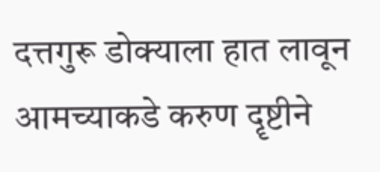दत्तगुरू डोक्याला हात लावून आमच्याकडे करुण दॄष्टीने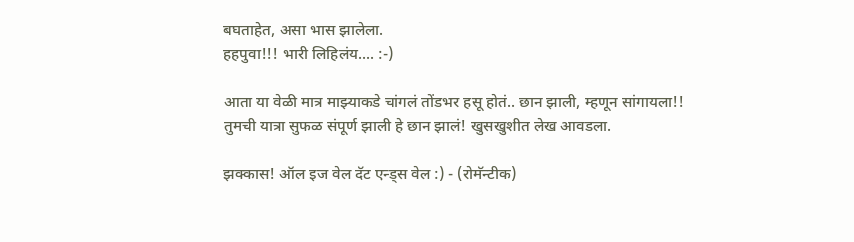बघताहेत, असा भास झालेला.
हहपुवा!!! भारी लिहिलंय.... :-)

आता या वेळी मात्र माझ्याकडे चांगलं तोंडभर हसू होतं.. छान झाली, म्हणून सांगायला!!
तुमची यात्रा सुफळ संपूर्ण झाली हे छान झालं! खुसखुशीत लेख आवडला.

झक्कास! ऑल इज वेल दॅट एन्ड्स वेल :) - (रोमॅन्टीक)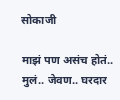सोकाजी

माझं पण असंच होतं.. मुलं.. जेवण.. घरदार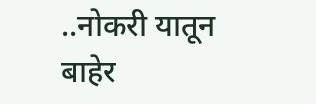..नोकरी यातून बाहेर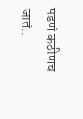पडणं कठीणच जातं..